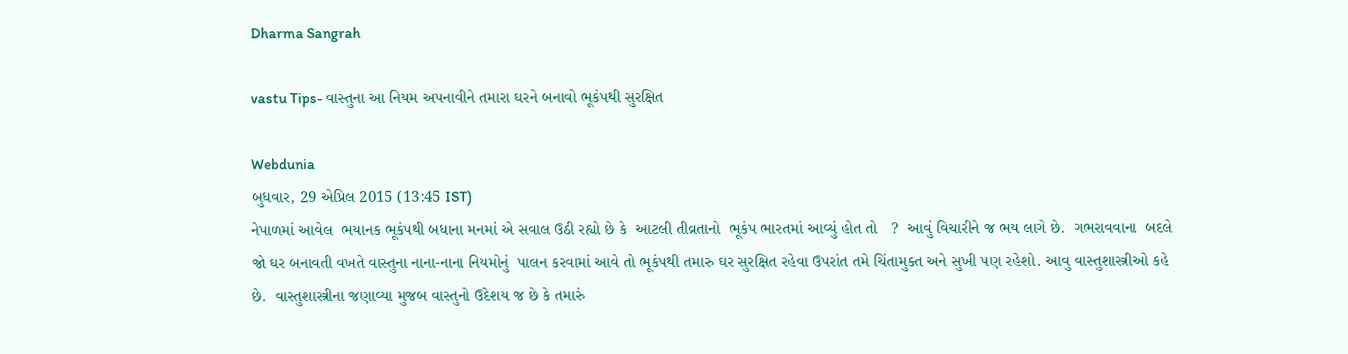Dharma Sangrah

vastu Tips- વાસ્તુના આ નિયમ અપનાવીને તમારા ઘરને બનાવો ભૂકંપથી સુરક્ષિત

Webdunia
બુધવાર, 29 એપ્રિલ 2015 (13:45 IST)
નેપાળમાં આવેલ  ભયાનક ભૂકંપથી બધાના મનમાં એ સવાલ ઉઠી રહ્યો છે કે  આટલી તીવ્રતાનો  ભૂકંપ ભારતમાં આવ્યું હોત તો   ?  આવું વિચારીને જ ભય લાગે છે.  ગભરાવવાના  બદલે  જો ઘર બનાવતી વખતે વાસ્તુના નાના-નાના નિયમોનું  પાલન કરવામાં આવે તો ભૂકંપથી તમારુ ઘર સુરક્ષિત રહેવા ઉપરાંત તમે ચિંતામુક્ત અને સુખી પણ રહેશો. આવુ વાસ્તુશાસ્ત્રીઓ કહે છે.  વાસ્તુશાસ્ત્રીના જણાવ્યા મુજબ વાસ્તુનો ઉદેશય જ છે કે તમારું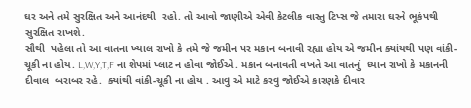ઘર અને તમે સુરક્ષિત અને આનંદથી  રહો. તો આવો જાણીએ એવી કેટલીક વાસ્તુ ટિપ્સ જે તમારા ઘરને ભૂકંપથી સુરક્ષિત રાખશે.
સૌથી  પહેલા તો આ વાતના ખ્યાલ રાખો કે તમે જે જમીન પર મકાન બનાવી રહ્યા હોય એ જમીન ક્યાંયથી પણ વાંકી-ચૂકી ના હોય. L,W,Y,T,F ના શેપમાં પ્લાટ ન હોવા જોઈએ. મકાન બનાવતી વખતે આ વાતનું  ધ્યાન રાખો કે મકાનની દીવાલ  બરાબર રહે.  ક્યાંથી વાંકી-ચૂકી ના હોય . આવુ એ માટે કરવુ જોઈએ કારણકે દીવાર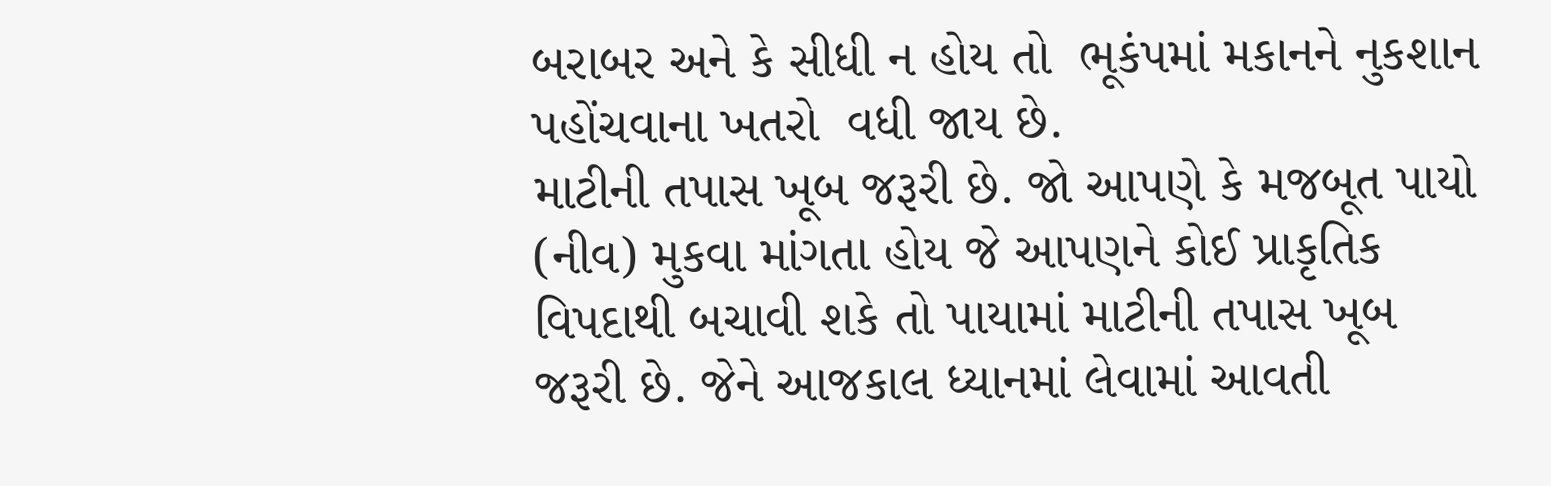બરાબર અને કે સીધી ન હોય તો  ભૂકંપમાં મકાનને નુકશાન પહોંચવાના ખતરો  વધી જાય છે.
માટીની તપાસ ખૂબ જરૂરી છે. જો આપણે કે મજબૂત પાયો (નીવ) મુકવા માંગતા હોય જે આપણને કોઈ પ્રાકૃતિક વિપદાથી બચાવી શકે તો પાયામાં માટીની તપાસ ખૂબ જરૂરી છે. જેને આજકાલ ધ્યાનમાં લેવામાં આવતી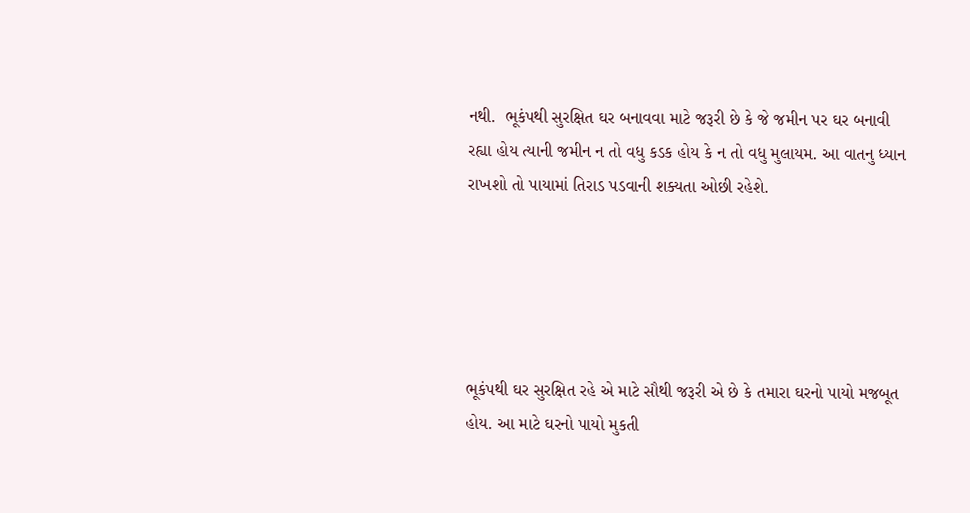નથી.  ભૂકંપથી સુરક્ષિત ઘર બનાવવા માટે જરૂરી છે કે જે જમીન પર ઘર બનાવી રહ્યા હોય ત્યાની જમીન ન તો વધુ કડક હોય કે ન તો વધુ મુલાયમ. આ વાતનુ ધ્યાન રાખશો તો પાયામાં તિરાડ પડવાની શક્યતા ઓછી રહેશે.





ભૂકંપથી ઘર સુરક્ષિત રહે એ માટે સૌથી જરૂરી એ છે કે તમારા ઘરનો પાયો મજબૂત હોય. આ માટે ઘરનો પાયો મુકતી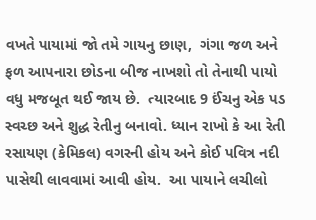વખતે પાયામાં જો તમે ગાયનુ છાણ,  ગંગા જળ અને ફળ આપનારા છોડના બીજ નાખશો તો તેનાથી પાયો વધુ મજબૂત થઈ જાય છે.  ત્યારબાદ 9 ઈંચનુ એક પડ સ્વચ્છ અને શુદ્ધ રેતીનુ બનાવો. ધ્યાન રાખો કે આ રેતી રસાયણ (કેમિકલ) વગરની હોય અને કોઈ પવિત્ર નદી પાસેથી લાવવામાં આવી હોય.  આ પાયાને લચીલો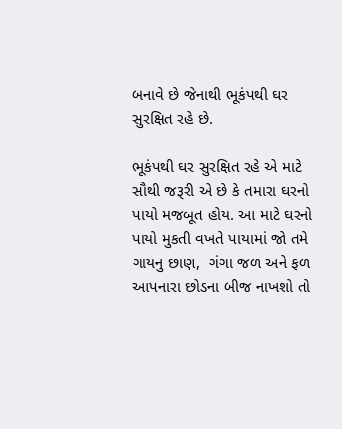બનાવે છે જેનાથી ભૂકંપથી ઘર સુરક્ષિત રહે છે.

ભૂકંપથી ઘર સુરક્ષિત રહે એ માટે સૌથી જરૂરી એ છે કે તમારા ઘરનો પાયો મજબૂત હોય. આ માટે ઘરનો પાયો મુકતી વખતે પાયામાં જો તમે ગાયનુ છાણ,  ગંગા જળ અને ફળ આપનારા છોડના બીજ નાખશો તો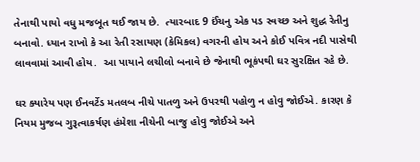તેનાથી પાયો વધુ મજબૂત થઈ જાય છે.  ત્યારબાદ 9 ઈંચનુ એક પડ સ્વચ્છ અને શુદ્ધ રેતીનુ બનાવો. ધ્યાન રાખો કે આ રેતી રસાયણ (કેમિકલ) વગરની હોય અને કોઈ પવિત્ર નદી પાસેથી લાવવામાં આવી હોય.  આ પાયાને લચીલો બનાવે છે જેનાથી ભૂકંપથી ઘર સુરક્ષિત રહે છે.

ઘર ક્યારેય પણ ઈનવર્ટેડ મતલબ નીચે પાતળુ અને ઉપરથી પહોળુ ન હોવુ જોઈએ. કારણ કે નિયમ મુજબ ગુરૂત્વાકર્ષણ હંમેશા નીચેની બાજુ હોવુ જોઈએ અને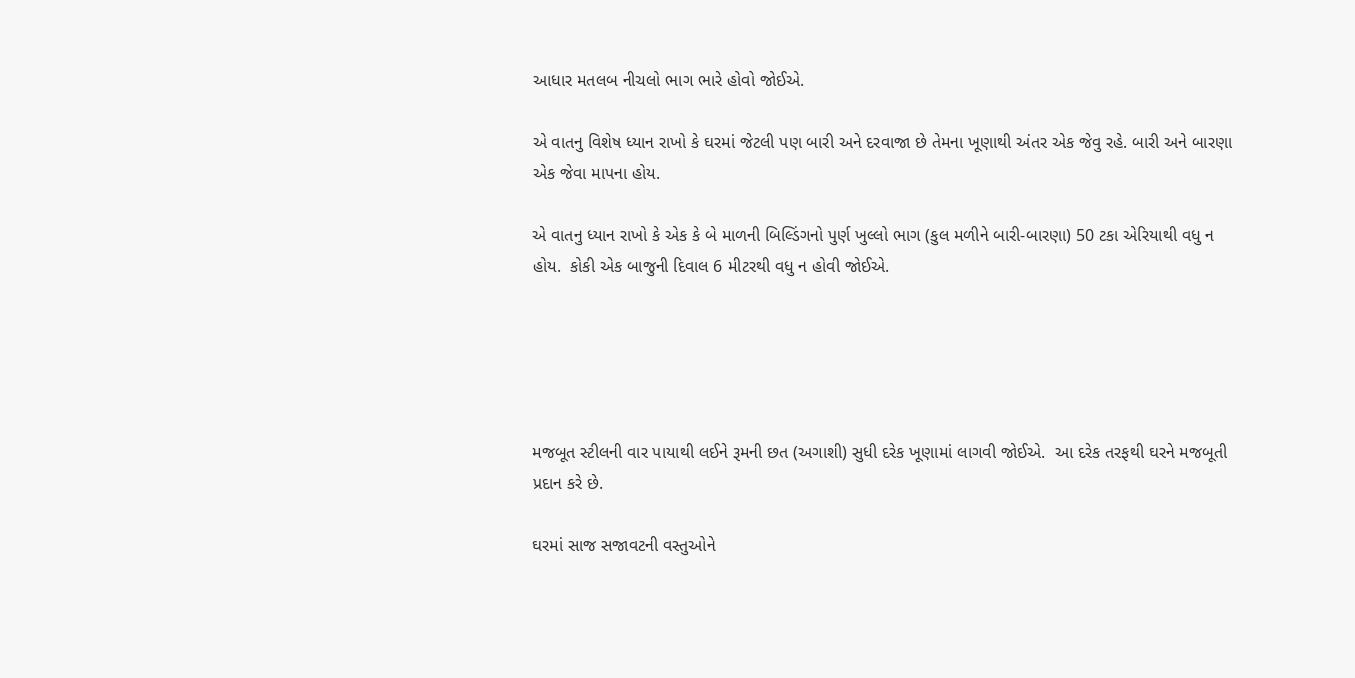આધાર મતલબ નીચલો ભાગ ભારે હોવો જોઈએ.

એ વાતનુ વિશેષ ધ્યાન રાખો કે ઘરમાં જેટલી પણ બારી અને દરવાજા છે તેમના ખૂણાથી અંતર એક જેવુ રહે. બારી અને બારણા એક જેવા માપના હોય.

એ વાતનુ ધ્યાન રાખો કે એક કે બે માળની બિલ્ડિંગનો પુર્ણ ખુલ્લો ભાગ (કુલ મળીને બારી-બારણા) 50 ટકા એરિયાથી વધુ ન હોય.  કોકી એક બાજુની દિવાલ 6 મીટરથી વધુ ન હોવી જોઈએ.





મજબૂત સ્ટીલની વાર પાયાથી લઈને રૂમની છત (અગાશી) સુધી દરેક ખૂણામાં લાગવી જોઈએ.  આ દરેક તરફથી ઘરને મજબૂતી પ્રદાન કરે છે.

ઘરમાં સાજ સજાવટની વસ્તુઓને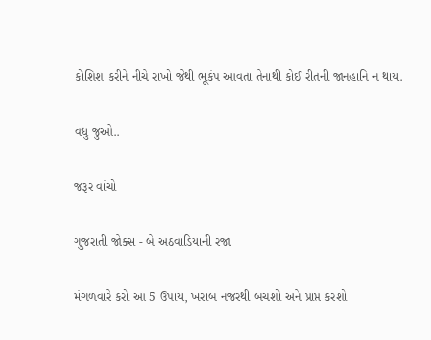કોશિશ કરીને નીચે રાખો જેથી ભૂકંપ આવતા તેનાથી કોઈ રીતની જાનહાનિ ન થાય.

વધુ જુઓ..

જરૂર વાંચો

ગુજરાતી જોક્સ - બે અઠવાડિયાની રજા

મંગળવારે કરો આ 5 ઉપાય, ખરાબ નજરથી બચશો અને પ્રાપ્ત કરશો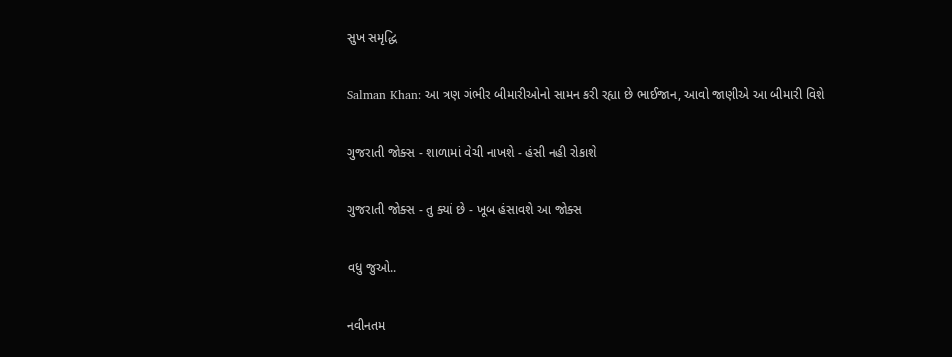સુખ સમૃદ્ધિ

Salman Khan: આ ત્રણ ગંભીર બીમારીઓનો સામન કરી રહ્યા છે ભાઈજાન, આવો જાણીએ આ બીમારી વિશે

ગુજરાતી જોક્સ - શાળામાં વેચી નાખશે - હંસી નહી રોકાશે

ગુજરાતી જોક્સ - તુ ક્યાં છે - ખૂબ હંસાવશે આ જોક્સ

વધુ જુઓ..

નવીનતમ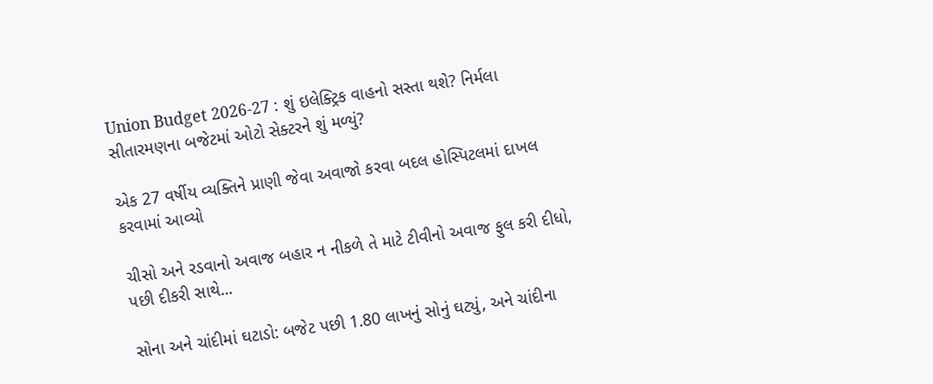Union Budget 2026-27 : શું ઇલેક્ટ્રિક વાહનો સસ્તા થશે? નિર્મલા સીતારમણના બજેટમાં ઓટો સેક્ટરને શું મળ્યું?

એક 27 વર્ષીય વ્યક્તિને પ્રાણી જેવા અવાજો કરવા બદલ હોસ્પિટલમાં દાખલ કરવામાં આવ્યો

ચીસો અને રડવાનો અવાજ બહાર ન નીકળે તે માટે ટીવીનો અવાજ ફુલ કરી દીધો, પછી દીકરી સાથે...

સોના અને ચાંદીમાં ઘટાડો: બજેટ પછી 1.80 લાખનું સોનું ઘટ્યું, અને ચાંદીના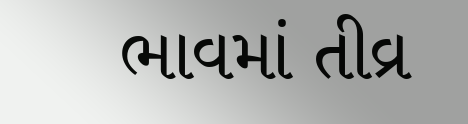ભાવમાં તીવ્ર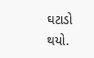ઘટાડો થયો.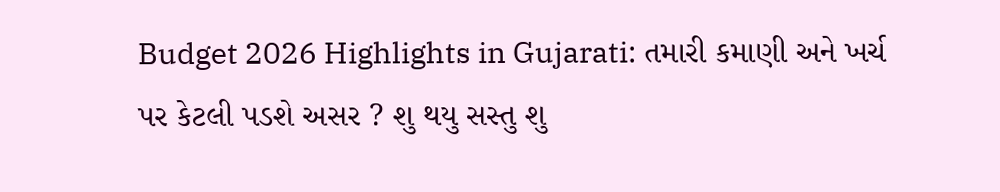Budget 2026 Highlights in Gujarati: તમારી કમાણી અને ખર્ચ પર કેટલી પડશે અસર ? શુ થયુ સસ્તુ શુ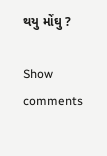થયુ મોંઘુ ?

Show comments